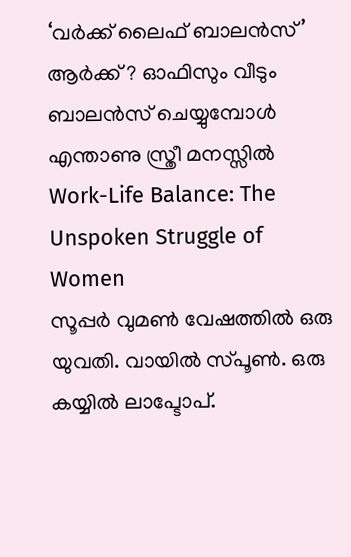‘വർക്ക് ലൈഫ് ബാലൻസ്’ ആർക്ക് ? ഓഫിസും വീടും ബാലൻസ് ചെയ്യുമ്പോൾ എന്താണു സ്ത്രീ മനസ്സിൽ Work-Life Balance: The Unspoken Struggle of Women
സൂപ്പർ വുമൺ വേഷത്തിൽ ഒരു യുവതി. വായിൽ സ്പൂൺ. ഒരു കയ്യിൽ ലാപ്ടോപ്.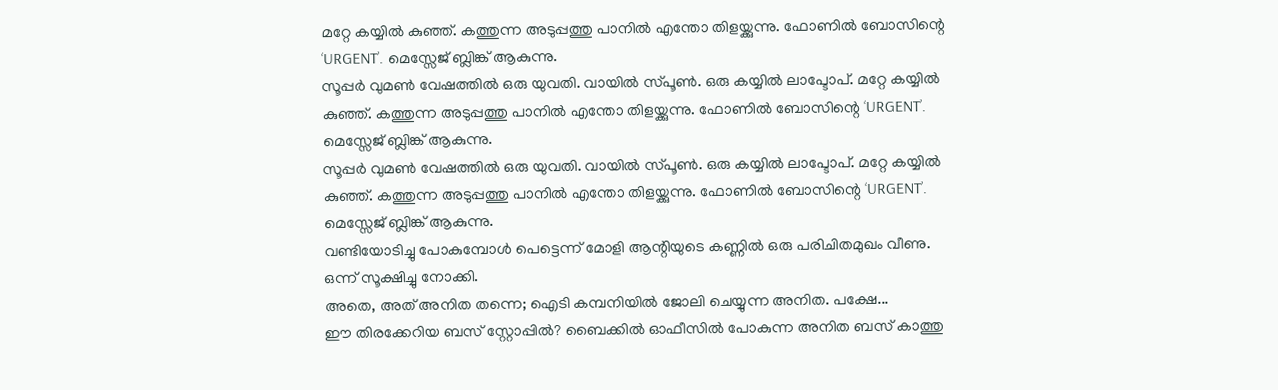മറ്റേ കയ്യിൽ കുഞ്ഞ്. കത്തുന്ന അടുപ്പത്തു പാനിൽ എന്തോ തിളയ്ക്കുന്നു. ഫോണിൽ ബോസിന്റെ ‘URGENT’. മെസ്സേജ് ബ്ലിങ്ക് ആകുന്നു.
സൂപ്പർ വുമൺ വേഷത്തിൽ ഒരു യുവതി. വായിൽ സ്പൂൺ. ഒരു കയ്യിൽ ലാപ്ടോപ്. മറ്റേ കയ്യിൽ കുഞ്ഞ്. കത്തുന്ന അടുപ്പത്തു പാനിൽ എന്തോ തിളയ്ക്കുന്നു. ഫോണിൽ ബോസിന്റെ ‘URGENT’. മെസ്സേജ് ബ്ലിങ്ക് ആകുന്നു.
സൂപ്പർ വുമൺ വേഷത്തിൽ ഒരു യുവതി. വായിൽ സ്പൂൺ. ഒരു കയ്യിൽ ലാപ്ടോപ്. മറ്റേ കയ്യിൽ കുഞ്ഞ്. കത്തുന്ന അടുപ്പത്തു പാനിൽ എന്തോ തിളയ്ക്കുന്നു. ഫോണിൽ ബോസിന്റെ ‘URGENT’. മെസ്സേജ് ബ്ലിങ്ക് ആകുന്നു.
വണ്ടിയോടിച്ചു പോകുമ്പോൾ പെട്ടെന്ന് മോളി ആന്റിയുടെ കണ്ണിൽ ഒരു പരിചിതമുഖം വീണു. ഒന്ന് സൂക്ഷിച്ചു നോക്കി.
അതെ, അത് അനിത തന്നെ; ഐടി കമ്പനിയിൽ ജോലി ചെയ്യുന്ന അനിത. പക്ഷേ...
ഈ തിരക്കേറിയ ബസ് സ്റ്റോപ്പിൽ? ബൈക്കിൽ ഓഫീസിൽ പോകുന്ന അനിത ബസ് കാത്തു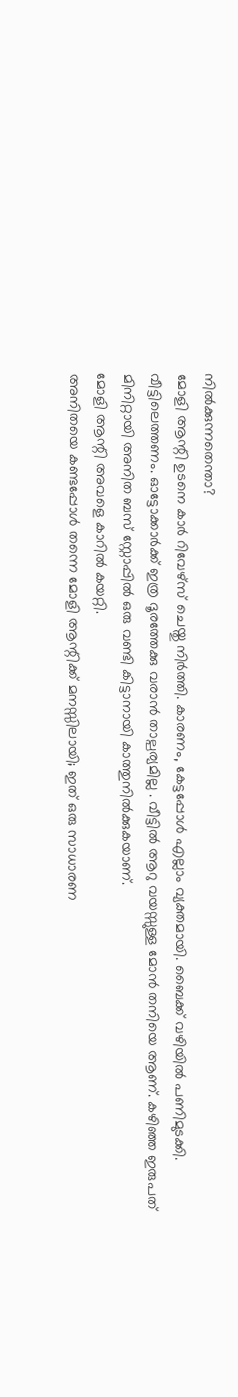നിൽക്കുന്നതെന്താ?
മോളി ആന്റി ഉടനെ കാർ റിവേഴ്സ് ചെയ്തു നിർത്തി. കാരണം, കേട്ടപ്പോൾ എല്ലാം വ്യക്തമായി. ബൈക്ക് വഴിയിൽ പണിമുടക്കി. വീട്ടിലെത്തണം. ഓട്ടോക്കാർക്ക് ഇത്ര ദൂരത്തേക്കു വരാൻ താല്പര്യമില്ല . വീട്ടിൽ ആറു വയസ്സുള്ള മോൻ തനിയെ ആണ്. കഴിഞ്ഞ ഇരുപത് മിനിറ്റായി അനിത ബസ് സ്റ്റോപ്പിൽ ഒരു വണ്ടി കിട്ടാനായി കാത്തുനിൽക്കുകയാണ്.
മോളി ആന്റി അവളെ കാറിൽ കയറ്റി.
അനിതയെ കണ്ടപ്പോൾ തന്നെ മോളി ആന്റിക്ക് മനസ്സിലായി; ഇത് ഒരു സാധാരണ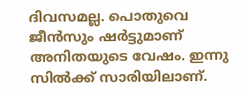ദിവസമല്ല. പൊതുവെ ജീൻസും ഷർട്ടുമാണ് അനിതയുടെ വേഷം. ഇന്നു സിൽക്ക് സാരിയിലാണ്.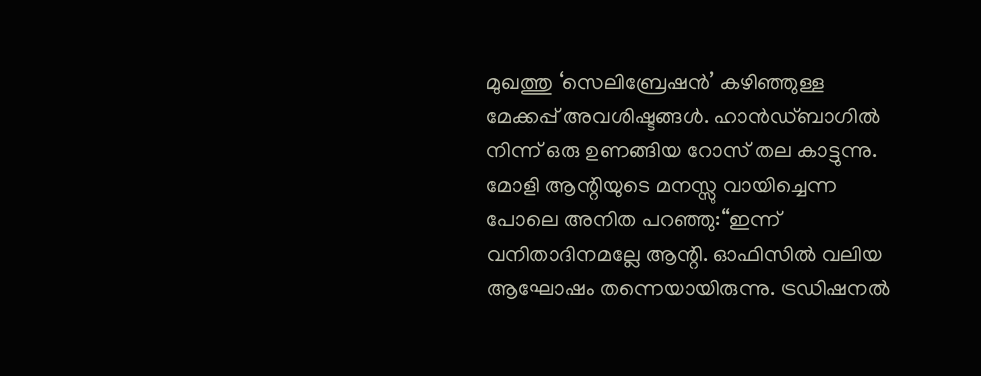മുഖത്തു ‘സെലിബ്രേഷൻ’ കഴിഞ്ഞുള്ള മേക്കപ്പ് അവശിഷ്ടങ്ങൾ. ഹാൻഡ്ബാഗിൽ നിന്ന് ഒരു ഉണങ്ങിയ റോസ് തല കാട്ടുന്നു.
മോളി ആന്റിയുടെ മനസ്സു വായിച്ചെന്ന പോലെ അനിത പറഞ്ഞു:“ഇന്ന് വനിതാദിനമല്ലേ ആന്റി. ഓഫിസിൽ വലിയ ആഘോഷം തന്നെയായിരുന്നു. ട്രഡിഷനൽ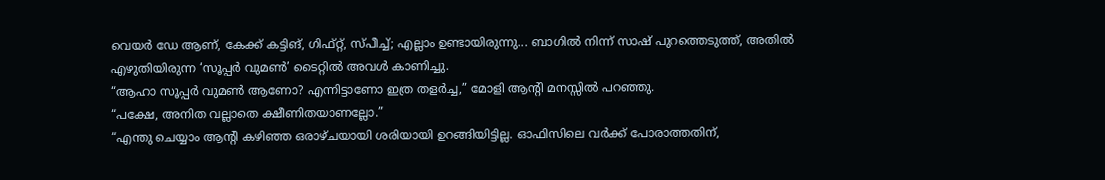വെയർ ഡേ ആണ്, കേക്ക് കട്ടിങ്, ഗിഫ്റ്റ്, സ്പീച്ച്; എല്ലാം ഉണ്ടായിരുന്നു... ബാഗിൽ നിന്ന് സാഷ് പുറത്തെടുത്ത്, അതിൽ എഴുതിയിരുന്ന ‘സൂപ്പർ വുമൺ’ ടൈറ്റിൽ അവൾ കാണിച്ചു.
“ആഹാ സൂപ്പർ വുമൺ ആണോ? എന്നിട്ടാണോ ഇത്ര തളർച്ച,” മോളി ആന്റി മനസ്സിൽ പറഞ്ഞു.
“പക്ഷേ, അനിത വല്ലാതെ ക്ഷീണിതയാണല്ലോ.”
“എന്തു ചെയ്യാം ആന്റി കഴിഞ്ഞ ഒരാഴ്ചയായി ശരിയായി ഉറങ്ങിയിട്ടില്ല. ഓഫിസിലെ വർക്ക് പോരാത്തതിന്,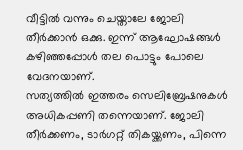വീട്ടിൽ വന്നും ചെയ്താലേ ജോലി തീർക്കാൻ ഒക്കു. ഇന്ന് ആഘോഷങ്ങൾ കഴിഞ്ഞപ്പോൾ തല പൊട്ടും പോലെ വേദനയാണ്.
സത്യത്തിൽ ഇത്തരം സെലിബ്രേഷനുകൾ അധികപ്പണി തന്നെയാണ്. ജോലി തീർക്കണം, ടാർഗറ്റ് തികയ്ക്കണം, പിന്നെ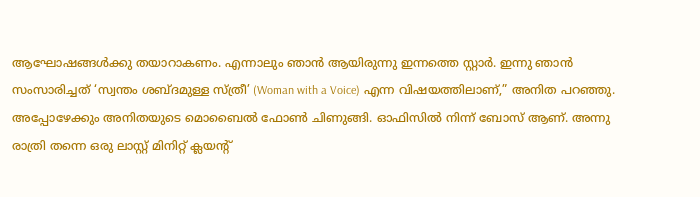ആഘോഷങ്ങൾക്കു തയാറാകണം. എന്നാലും ഞാൻ ആയിരുന്നു ഇന്നത്തെ സ്റ്റാർ. ഇന്നു ഞാൻ സംസാരിച്ചത് ‘സ്വന്തം ശബ്ദമുള്ള സ്ത്രീ’ (Woman with a Voice) എന്ന വിഷയത്തിലാണ്,” അനിത പറഞ്ഞു.
അപ്പോഴേക്കും അനിതയുടെ മൊബൈൽ ഫോൺ ചിണുങ്ങി. ഓഫിസിൽ നിന്ന് ബോസ് ആണ്. അന്നു രാത്രി തന്നെ ഒരു ലാസ്റ്റ് മിനിറ്റ് ക്ലയന്റ്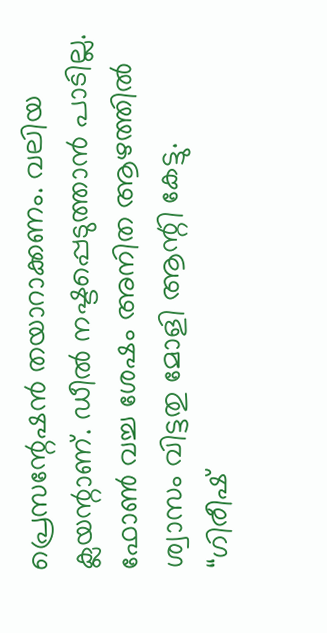പ്രെസന്റേഷൻ തയാറാക്കണം. വലിയ ക്ലയന്റാണ്. ഡീൽ നഷ്ടപ്പെടുത്താൻ പാടില്ല.
ഫോൺ വച്ച ശേഷം അനിത ആഴത്തിൽ ശ്വാസം വിട്ടതു മോളി ആന്റി കേട്ടു.
“ഗിരീഷ്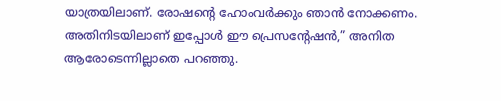യാത്രയിലാണ്. രോഷന്റെ ഹോംവർക്കും ഞാൻ നോക്കണം. അതിനിടയിലാണ് ഇപ്പോൾ ഈ പ്രെസന്റേഷൻ,” അനിത ആരോടെന്നില്ലാതെ പറഞ്ഞു.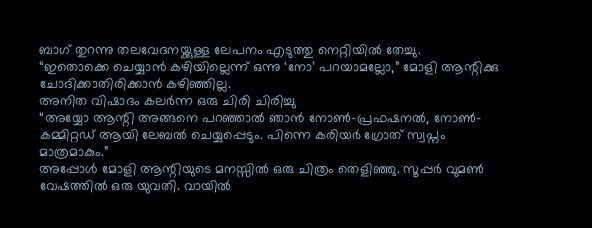ബാഗ് തുറന്നു തലവേദനയ്ക്കുള്ള ലേപനം എടുത്തു നെറ്റിയിൽ തേച്ചു.
“ഇതൊക്കെ ചെയ്യാൻ കഴിയില്ലെന്ന് ഒന്നു ‘നോ’ പറയാമല്ലോ,” മോളി ആന്റിക്കു ചോദിക്കാതിരിക്കാൻ കഴിഞ്ഞില്ല.
അനിത വിഷാദം കലർന്ന ഒരു ചിരി ചിരിച്ചു
“അയ്യോ ആന്റി അങ്ങനെ പറഞ്ഞാൽ ഞാൻ നോൺ-പ്രഫഷനൽ, നോൺ-കമ്മിറ്റഡ് ആയി ലേബൽ ചെയ്യപ്പെടും. പിന്നെ കരിയർ ഗ്രോത് സ്വപ്നം മാത്രമാകും.”
അപ്പോൾ മോളി ആന്റിയുടെ മനസ്സിൽ ഒരു ചിത്രം തെളിഞ്ഞു. സൂപ്പർ വുമൺ വേഷത്തിൽ ഒരു യുവതി. വായിൽ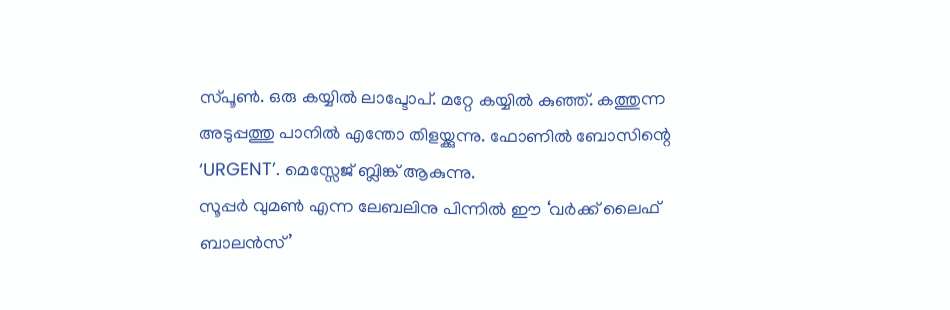സ്പൂൺ. ഒരു കയ്യിൽ ലാപ്ടോപ്. മറ്റേ കയ്യിൽ കുഞ്ഞ്. കത്തുന്ന അടുപ്പത്തു പാനിൽ എന്തോ തിളയ്ക്കുന്നു. ഫോണിൽ ബോസിന്റെ ‘URGENT’. മെസ്സേജ് ബ്ലിങ്ക് ആകുന്നു.
സൂപ്പർ വുമൺ എന്ന ലേബലിനു പിന്നിൽ ഈ ‘വർക്ക് ലൈഫ് ബാലൻസ്’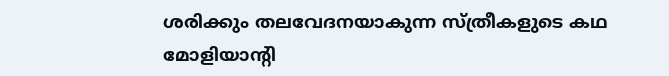ശരിക്കും തലവേദനയാകുന്ന സ്ത്രീകളുടെ കഥ മോളിയാന്റി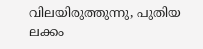വിലയിരുത്തുന്നു, പുതിയ ലക്കം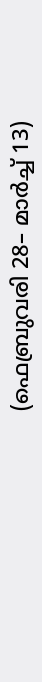(ഫെബ്രുവരി 28– മാർച്ച് 13)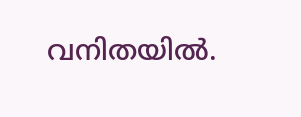വനിതയിൽ.